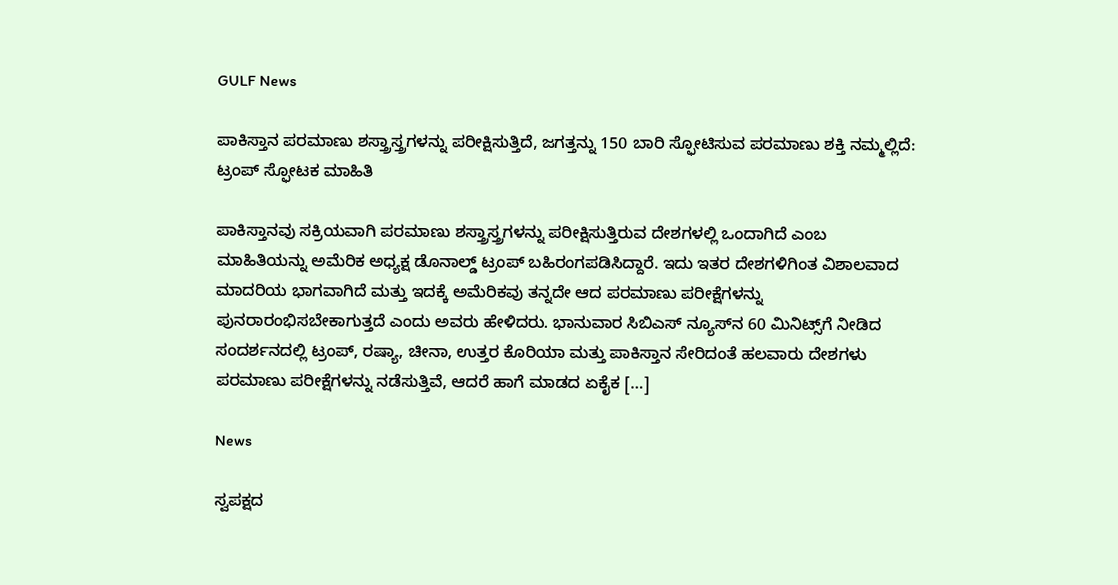GULF News

ಪಾಕಿಸ್ತಾನ ಪರಮಾಣು ಶಸ್ತ್ರಾಸ್ತ್ರಗಳನ್ನು ಪರೀಕ್ಷಿಸುತ್ತಿದೆ, ಜಗತ್ತನ್ನು 150 ಬಾರಿ ಸ್ಫೋಟಿಸುವ ಪರಮಾಣು ಶಕ್ತಿ ನಮ್ಮಲ್ಲಿದೆ: ಟ್ರಂಪ್ ಸ್ಫೋಟಕ ಮಾಹಿತಿ

ಪಾಕಿಸ್ತಾನವು ಸಕ್ರಿಯವಾಗಿ ಪರಮಾಣು ಶಸ್ತ್ರಾಸ್ತ್ರಗಳನ್ನು ಪರೀಕ್ಷಿಸುತ್ತಿರುವ ದೇಶಗಳಲ್ಲಿ ಒಂದಾಗಿದೆ ಎಂಬ ಮಾಹಿತಿಯನ್ನು ಅಮೆರಿಕ ಅಧ್ಯಕ್ಷ ಡೊನಾಲ್ಡ್ ಟ್ರಂಪ್ ಬಹಿರಂಗಪಡಿಸಿದ್ದಾರೆ. ಇದು ಇತರ ದೇಶಗಳಿಗಿಂತ ವಿಶಾಲವಾದ ಮಾದರಿಯ ಭಾಗವಾಗಿದೆ ಮತ್ತು ಇದಕ್ಕೆ ಅಮೆರಿಕವು ತನ್ನದೇ ಆದ ಪರಮಾಣು ಪರೀಕ್ಷೆಗಳನ್ನು ಪುನರಾರಂಭಿಸಬೇಕಾಗುತ್ತದೆ ಎಂದು ಅವರು ಹೇಳಿದರು. ಭಾನುವಾರ ಸಿಬಿಎಸ್ ನ್ಯೂಸ್‌ನ 60 ಮಿನಿಟ್ಸ್‌ಗೆ ನೀಡಿದ ಸಂದರ್ಶನದಲ್ಲಿ ಟ್ರಂಪ್, ರಷ್ಯಾ, ಚೀನಾ, ಉತ್ತರ ಕೊರಿಯಾ ಮತ್ತು ಪಾಕಿಸ್ತಾನ ಸೇರಿದಂತೆ ಹಲವಾರು ದೇಶಗಳು ಪರಮಾಣು ಪರೀಕ್ಷೆಗಳನ್ನು ನಡೆಸುತ್ತಿವೆ, ಆದರೆ ಹಾಗೆ ಮಾಡದ ಏಕೈಕ […]

News

ಸ್ವಪಕ್ಷದ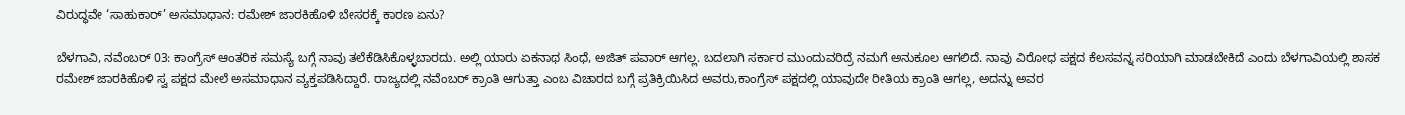ವಿರುದ್ಧವೇ ‘ಸಾಹುಕಾರ್’ ಅಸಮಾಧಾನ: ರಮೇಶ್ ಜಾರಕಿಹೊಳಿ ಬೇಸರಕ್ಕೆ ಕಾರಣ ಏನು?

ಬೆಳಗಾವಿ, ನವೆಂಬರ್ 03: ಕಾಂಗ್ರೆಸ್ ಆಂತರಿಕ ಸಮಸ್ಯೆ ಬಗ್ಗೆ ನಾವು ತಲೆಕೆಡಿಸಿಕೊಳ್ಳಬಾರದು. ಅಲ್ಲಿ ಯಾರು ಏಕನಾಥ ಸಿಂಧೆ, ಅಜಿತ್ ಪವಾರ್ ಆಗಲ್ಲ. ಬದಲಾಗಿ ಸರ್ಕಾರ ಮುಂದುವರಿದ್ರೆ ನಮಗೆ ಅನುಕೂಲ ಆಗಲಿದೆ. ನಾವು ವಿರೋಧ ಪಕ್ಷದ ಕೆಲಸವನ್ನ ಸರಿಯಾಗಿ ಮಾಡಬೇಕಿದೆ ಎಂದು ಬೆಳಗಾವಿಯಲ್ಲಿ ಶಾಸಕ ರಮೇಶ್ ಜಾರಕಿಹೊಳಿ‌ ಸ್ವ ಪಕ್ಷದ ಮೇಲೆ ಅಸಮಾಧಾನ ವ್ಯಕ್ತಪಡಿಸಿದ್ದಾರೆ. ರಾಜ್ಯದಲ್ಲಿ ನವೆಂಬರ್ ಕ್ರಾಂತಿ ಆಗುತ್ತಾ ಎಂಬ ವಿಚಾರದ ಬಗ್ಗೆ ಪ್ರತಿಕ್ರಿಯಿಸಿದ ಅವರು,ಕಾಂಗ್ರೆಸ್ ಪಕ್ಷದಲ್ಲಿ ಯಾವುದೇ ರೀತಿಯ ಕ್ರಾಂತಿ ಆಗಲ್ಲ, ಅದನ್ನು ಅವರ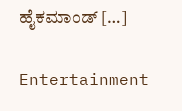ಹೈಕಮಾಂಡ್ […]

Entertainment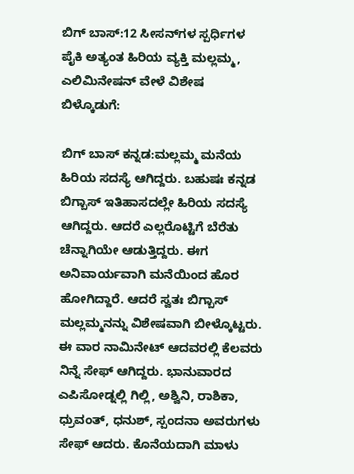ಬಿಗ್ ಬಾಸ್:12 ಸೀಸನ್‌ಗಳ ಸ್ಪರ್ಧಿಗಳ ಪೈಕಿ ಅತ್ಯಂತ ಹಿರಿಯ ವ್ಯಕ್ತಿ ಮಲ್ಲಮ್ಮ, ಎಲಿಮಿನೇಷನ್‌ ವೇಳೆ ವಿಶೇಷ ಬಿಳ್ಕೊಡುಗೆ:

ಬಿಗ್ ಬಾಸ್ ಕನ್ನಡ:ಮಲ್ಲಮ್ಮ ಮನೆಯ ಹಿರಿಯ ಸದಸ್ಯೆ ಆಗಿದ್ದರು. ಬಹುಷಃ ಕನ್ನಡ ಬಿಗ್ಬಾಸ್ ಇತಿಹಾಸದಲ್ಲೇ ಹಿರಿಯ ಸದಸ್ಯೆ ಆಗಿದ್ದರು. ಆದರೆ ಎಲ್ಲರೊಟ್ಟಿಗೆ ಬೆರೆತು ಚೆನ್ನಾಗಿಯೇ ಆಡುತ್ತಿದ್ದರು. ಈಗ ಅನಿವಾರ್ಯವಾಗಿ ಮನೆಯಿಂದ ಹೊರ ಹೋಗಿದ್ದಾರೆ. ಆದರೆ ಸ್ವತಃ ಬಿಗ್ಬಾಸ್ ಮಲ್ಲಮ್ಮನನ್ನು ವಿಶೇಷವಾಗಿ ಬೀಳ್ಕೊಟ್ಟರು. ಈ ವಾರ ನಾಮಿನೇಟ್ ಆದವರಲ್ಲಿ ಕೆಲವರು ನಿನ್ನೆ ಸೇಫ್ ಆಗಿದ್ದರು. ಭಾನುವಾರದ ಎಪಿಸೋಡ್ನಲ್ಲಿ ಗಿಲ್ಲಿ, ಅಶ್ವಿನಿ, ರಾಶಿಕಾ, ಧ್ರುವಂತ್, ಧನುಶ್, ಸ್ಪಂದನಾ ಅವರುಗಳು ಸೇಫ್ ಆದರು. ಕೊನೆಯದಾಗಿ ಮಾಳು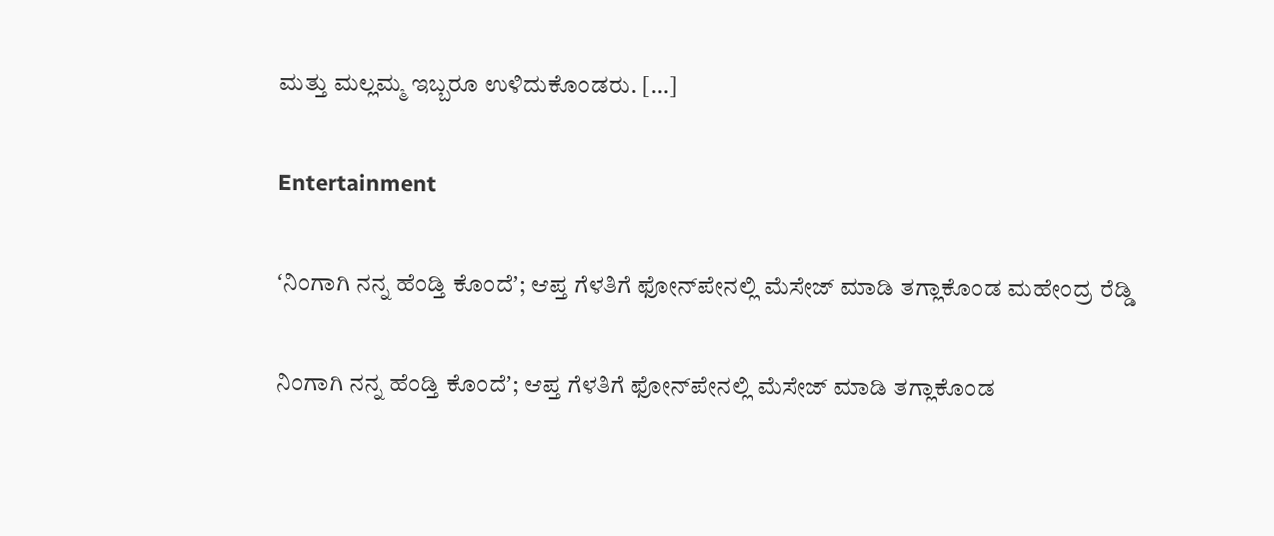ಮತ್ತು ಮಲ್ಲಮ್ಮ ಇಬ್ಬರೂ ಉಳಿದುಕೊಂಡರು. […]

Entertainment

ʻನಿಂಗಾಗಿ ನನ್ನ ಹೆಂಡ್ತಿ ಕೊಂದೆʼ; ಆಪ್ತ ಗೆಳತಿಗೆ ಫೋನ್‌ಪೇನಲ್ಲಿ ಮೆಸೇಜ್‌ ಮಾಡಿ ತಗ್ಲಾಕೊಂಡ ಮಹೇಂದ್ರ ರೆಡ್ಡಿ‌

ನಿಂಗಾಗಿ ನನ್ನ ಹೆಂಡ್ತಿ ಕೊಂದೆʼ; ಆಪ್ತ ಗೆಳತಿಗೆ ಫೋನ್‌ಪೇನಲ್ಲಿ ಮೆಸೇಜ್‌ ಮಾಡಿ ತಗ್ಲಾಕೊಂಡ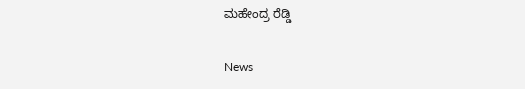ಮಹೇಂದ್ರ ರೆಡ್ಡಿ‌

News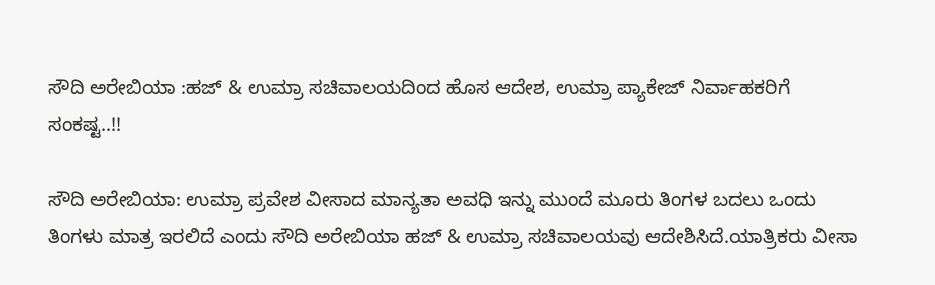ಸೌದಿ ಅರೇಬಿಯಾ :ಹಜ್ & ಉಮ್ರಾ ಸಚಿವಾಲಯದಿಂದ ಹೊಸ ಆದೇಶ, ಉಮ್ರಾ ಪ್ಯಾಕೇಜ್‌ ನಿರ್ವಾಹಕರಿಗೆ ಸಂಕಷ್ಟ..!!

ಸೌದಿ ಅರೇಬಿಯಾ: ಉಮ್ರಾ ಪ್ರವೇಶ ವೀಸಾದ ಮಾನ್ಯತಾ ಅವಧಿ ಇನ್ನು ಮುಂದೆ ಮೂರು ತಿಂಗಳ ಬದಲು ಒಂದು ತಿಂಗಳು ಮಾತ್ರ ಇರಲಿದೆ ಎಂದು ಸೌದಿ ಅರೇಬಿಯಾ ಹಜ್ & ಉಮ್ರಾ ಸಚಿವಾಲಯವು ಆದೇಶಿಸಿದೆ.ಯಾತ್ರಿಕರು ವೀಸಾ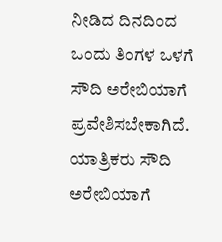ನೀಡಿದ ದಿನದಿಂದ ಒಂದು ತಿಂಗಳ ಒಳಗೆ ಸೌದಿ ಅರೇಬಿಯಾಗೆ ಪ್ರವೇಶಿಸಬೇಕಾಗಿದೆ. ಯಾತ್ರಿಕರು ಸೌದಿ ಅರೇಬಿಯಾಗೆ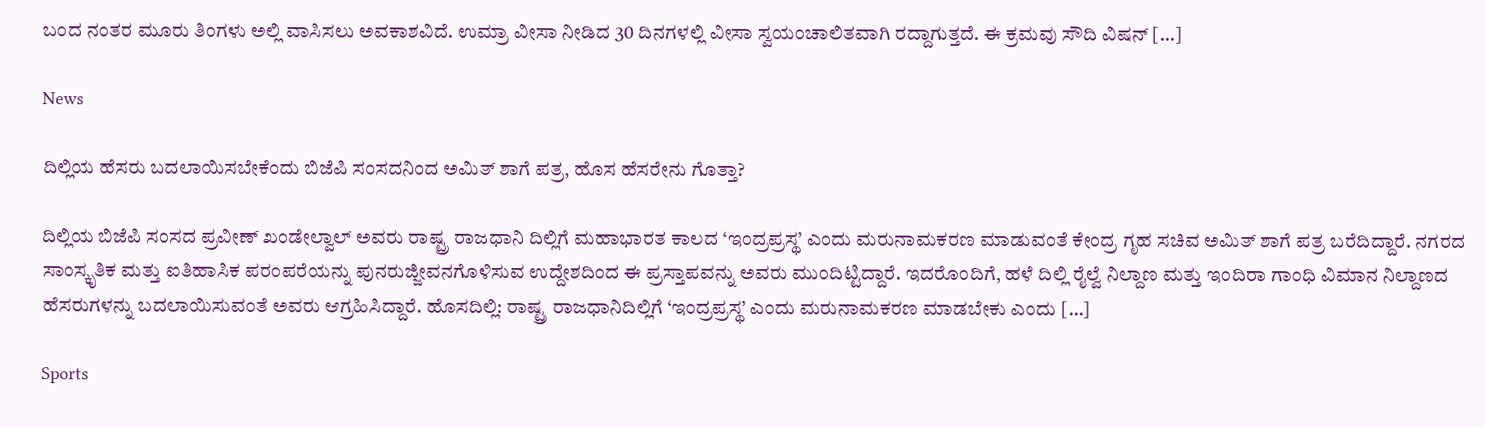ಬಂದ ನಂತರ ಮೂರು ತಿಂಗಳು ಅಲ್ಲಿ ವಾಸಿಸಲು ಅವಕಾಶವಿದೆ. ಉಮ್ರಾ ವೀಸಾ ನೀಡಿದ 30 ದಿನಗಳಲ್ಲಿ ವೀಸಾ ಸ್ವಯಂಚಾಲಿತವಾಗಿ ರದ್ದಾಗುತ್ತದೆ. ಈ ಕ್ರಮವು ಸೌದಿ ವಿಷನ್ […]

News

ದಿಲ್ಲಿಯ ಹೆಸರು ಬದಲಾಯಿಸಬೇಕೆಂದು ಬಿಜೆಪಿ ಸಂಸದನಿಂದ ಅಮಿತ್ ಶಾಗೆ ಪತ್ರ, ಹೊಸ ಹೆಸರೇನು ಗೊತ್ತಾ?

ದಿಲ್ಲಿಯ ಬಿಜೆಪಿ ಸಂಸದ ಪ್ರವೀಣ್ ಖಂಡೇಲ್ವಾಲ್ ಅವರು ರಾಷ್ಟ್ರ ರಾಜಧಾನಿ ದಿಲ್ಲಿಗೆ ಮಹಾಭಾರತ ಕಾಲದ ‘ಇಂದ್ರಪ್ರಸ್ಥ’ ಎಂದು ಮರುನಾಮಕರಣ ಮಾಡುವಂತೆ ಕೇಂದ್ರ ಗೃಹ ಸಚಿವ ಅಮಿತ್ ಶಾಗೆ ಪತ್ರ ಬರೆದಿದ್ದಾರೆ. ನಗರದ ಸಾಂಸ್ಕೃತಿಕ ಮತ್ತು ಐತಿಹಾಸಿಕ ಪರಂಪರೆಯನ್ನು ಪುನರುಜ್ಜೀವನಗೊಳಿಸುವ ಉದ್ದೇಶದಿಂದ ಈ ಪ್ರಸ್ತಾಪವನ್ನು ಅವರು ಮುಂದಿಟ್ಟಿದ್ದಾರೆ. ಇದರೊಂದಿಗೆ, ಹಳೆ ದಿಲ್ಲಿ ರೈಲ್ವೆ ನಿಲ್ದಾಣ ಮತ್ತು ಇಂದಿರಾ ಗಾಂಧಿ ವಿಮಾನ ನಿಲ್ದಾಣದ ಹೆಸರುಗಳನ್ನು ಬದಲಾಯಿಸುವಂತೆ ಅವರು ಆಗ್ರಹಿಸಿದ್ದಾರೆ. ಹೊಸದಿಲ್ಲಿ: ರಾಷ್ಟ್ರ ರಾಜಧಾನಿದಿಲ್ಲಿಗೆ ‘ಇಂದ್ರಪ್ರಸ್ಥ’ ಎಂದು ಮರುನಾಮಕರಣ ಮಾಡಬೇಕು ಎಂದು […]

Sports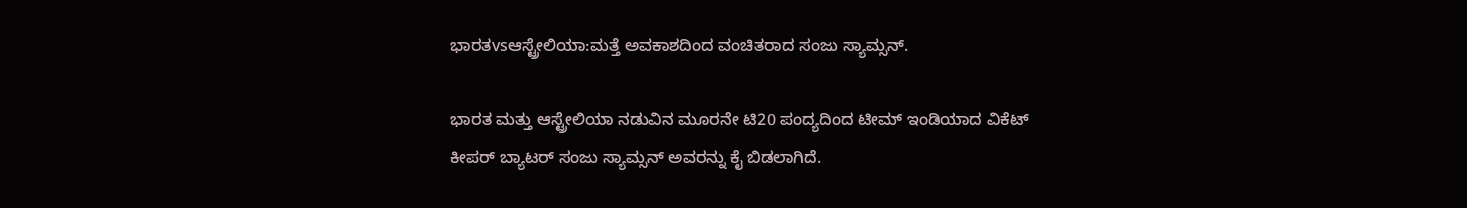ಭಾರತvsಆಸ್ಟ್ರೇಲಿಯಾ:ಮತ್ತೆ ಅವಕಾಶದಿಂದ ವಂಚಿತರಾದ ಸಂಜು ಸ್ಯಾಮ್ಸನ್.

ಭಾರತ ಮತ್ತು ಆಸ್ಟ್ರೇಲಿಯಾ ನಡುವಿನ ಮೂರನೇ ಟಿ20 ಪಂದ್ಯದಿಂದ ಟೀಮ್ ಇಂಡಿಯಾದ ವಿಕೆಟ್ ಕೀಪರ್ ಬ್ಯಾಟರ್ ಸಂಜು ಸ್ಯಾಮ್ಸನ್ ಅವರನ್ನು ಕೈ ಬಿಡಲಾಗಿದೆ.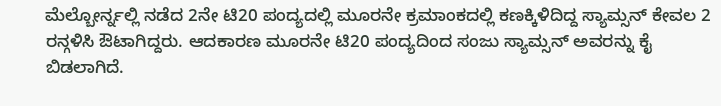ಮೆಲ್ಬೋರ್ನ್ನಲ್ಲಿ ನಡೆದ 2ನೇ ಟಿ20 ಪಂದ್ಯದಲ್ಲಿ ಮೂರನೇ ಕ್ರಮಾಂಕದಲ್ಲಿ ಕಣಕ್ಕಿಳಿದಿದ್ದ ಸ್ಯಾಮ್ಸನ್ ಕೇವಲ 2 ರನ್ಗಳಿಸಿ ಔಟಾಗಿದ್ದರು. ಆದಕಾರಣ ಮೂರನೇ ಟಿ20 ಪಂದ್ಯದಿಂದ ಸಂಜು ಸ್ಯಾಮ್ಸನ್ ಅವರನ್ನು ಕೈ ಬಿಡಲಾಗಿದೆ.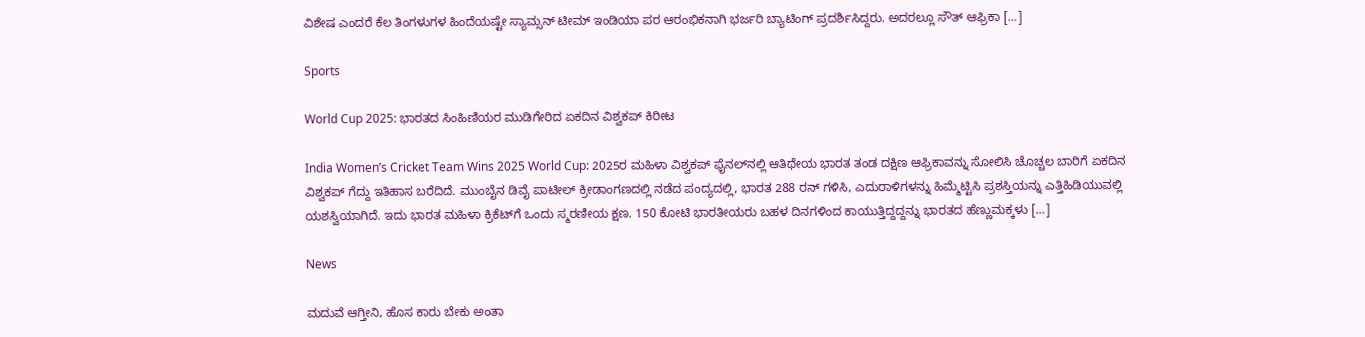ವಿಶೇಷ ಎಂದರೆ ಕೆಲ ತಿಂಗಳುಗಳ ಹಿಂದೆಯಷ್ಟೇ ಸ್ಯಾಮ್ಸನ್ ಟೀಮ್ ಇಂಡಿಯಾ ಪರ ಆರಂಭಿಕನಾಗಿ ಭರ್ಜರಿ ಬ್ಯಾಟಿಂಗ್ ಪ್ರದರ್ಶಿಸಿದ್ದರು. ಅದರಲ್ಲೂ ಸೌತ್ ಆಫ್ರಿಕಾ […]

Sports

World Cup 2025: ಭಾರತದ ಸಿಂಹಿಣಿಯರ ಮುಡಿಗೇರಿದ ಏಕದಿನ ವಿಶ್ವಕಪ್‌ ಕಿರೀಟ

India Women’s Cricket Team Wins 2025 World Cup: 2025ರ ಮಹಿಳಾ ವಿಶ್ವಕಪ್ ಫೈನಲ್‌ನಲ್ಲಿ ಆತಿಥೇಯ ಭಾರತ ತಂಡ ದಕ್ಷಿಣ ಆಫ್ರಿಕಾವನ್ನು ಸೋಲಿಸಿ ಚೊಚ್ಚಲ ಬಾರಿಗೆ ಏಕದಿನ ವಿಶ್ವಕಪ್ ಗೆದ್ದು ಇತಿಹಾಸ ಬರೆದಿದೆ. ಮುಂಬೈನ ಡಿವೈ ಪಾಟೀಲ್ ಕ್ರೀಡಾಂಗಣದಲ್ಲಿ ನಡೆದ ಪಂದ್ಯದಲ್ಲಿ, ಭಾರತ 288 ರನ್ ಗಳಿಸಿ, ಎದುರಾಳಿಗಳನ್ನು ಹಿಮ್ಮೆಟ್ಟಿಸಿ ಪ್ರಶಸ್ತಿಯನ್ನು ಎತ್ತಿಹಿಡಿಯುವಲ್ಲಿ ಯಶಸ್ವಿಯಾಗಿದೆ. ಇದು ಭಾರತ ಮಹಿಳಾ ಕ್ರಿಕೆಟ್‌ಗೆ ಒಂದು ಸ್ಮರಣೀಯ ಕ್ಷಣ. 150 ಕೋಟಿ ಭಾರತೀಯರು ಬಹಳ ದಿನಗಳಿಂದ ಕಾಯುತ್ತಿದ್ದದ್ದನ್ನು ಭಾರತದ ಹೆಣ್ಣುಮಕ್ಕಳು […]

News

ಮದುವೆ ಆಗ್ತೀನಿ, ಹೊಸ ಕಾರು ಬೇಕು ಅಂತಾ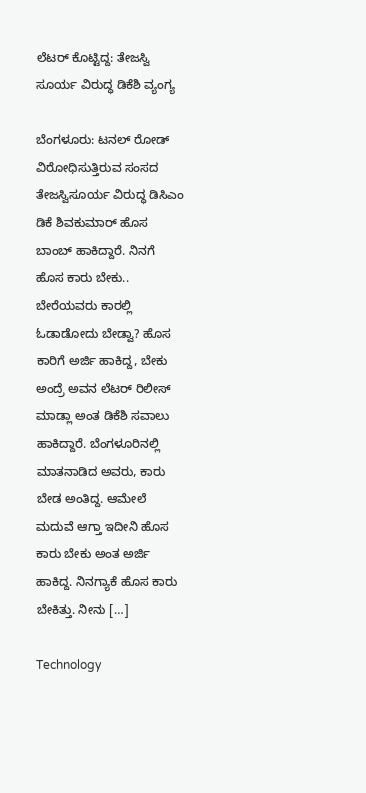ಲೆಟರ್ ಕೊಟ್ಟಿದ್ದ: ತೇಜಸ್ವಿ ಸೂರ್ಯ ವಿರುದ್ಧ ಡಿಕೆಶಿ ವ್ಯಂಗ್ಯ

ಬೆಂಗಳೂರು: ಟನಲ್ ರೋಡ್ ವಿರೋಧಿಸುತ್ತಿರುವ ಸಂಸದ ತೇಜಸ್ವಿಸೂರ್ಯ ವಿರುದ್ಧ ಡಿಸಿಎಂ ಡಿಕೆ ಶಿವಕುಮಾರ್ ಹೊಸ ಬಾಂಬ್ ಹಾಕಿದ್ದಾರೆ. ನಿನಗೆ ಹೊಸ ಕಾರು ಬೇಕು.. ಬೇರೆಯವರು ಕಾರಲ್ಲಿ ಓಡಾಡೋದು ಬೇಡ್ವಾ? ಹೊಸ ಕಾರಿಗೆ ಅರ್ಜಿ ಹಾಕಿದ್ದ, ಬೇಕು ಅಂದ್ರೆ ಅವನ ಲೆಟರ್ ರಿಲೀಸ್ ಮಾಡ್ಲಾ ಅಂತ ಡಿಕೆಶಿ ಸವಾಲು ಹಾಕಿದ್ದಾರೆ. ಬೆಂಗಳೂರಿನಲ್ಲಿ ಮಾತನಾಡಿದ ಅವರು, ಕಾರು ಬೇಡ ಅಂತಿದ್ದ. ಆಮೇಲೆ ಮದುವೆ ಆಗ್ತಾ ಇದೀನಿ ಹೊಸ ಕಾರು ಬೇಕು ಅಂತ ಅರ್ಜಿ ಹಾಕಿದ್ದ. ನಿನಗ್ಯಾಕೆ ಹೊಸ ಕಾರು ಬೇಕಿತ್ತು. ನೀನು […]

Technology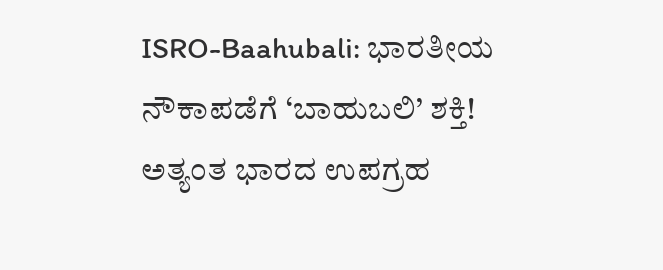ISRO-Baahubali: ಭಾರತೀಯ ನೌಕಾಪಡೆಗೆ ‘ಬಾಹುಬಲಿ’ ಶಕ್ತಿ! ಅತ್ಯಂತ ಭಾರದ ಉಪಗ್ರಹ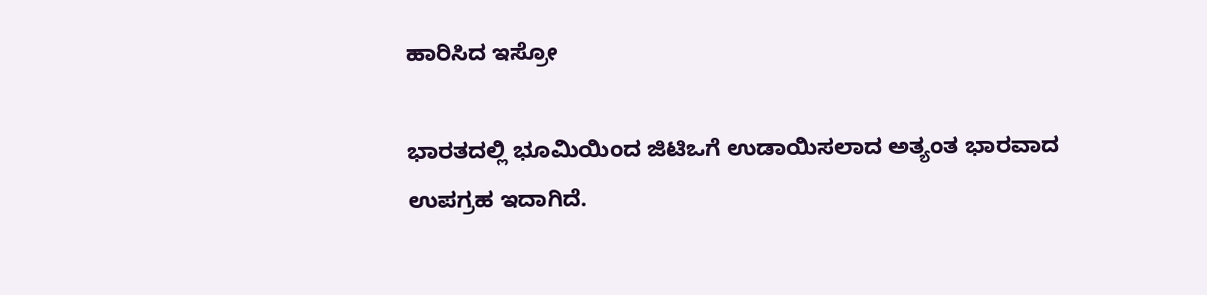ಹಾರಿಸಿದ ಇಸ್ರೋ

ಭಾರತದಲ್ಲಿ ಭೂಮಿಯಿಂದ ಜಿಟಿಒಗೆ ಉಡಾಯಿಸಲಾದ ಅತ್ಯಂತ ಭಾರವಾದ ಉಪಗ್ರಹ ಇದಾಗಿದೆ.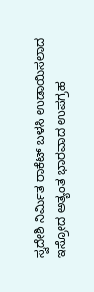ಸ್ವದೇಶಿ ನಿರ್ಮಿತ ರಾಕೆಟ್ ಬಳಸಿ ಉಡಾಯಿಸಲಾದ ಇಸ್ರೋದ ಅತ್ಯಂತ ಭಾರವಾದ ಉಪಗ್ರಹ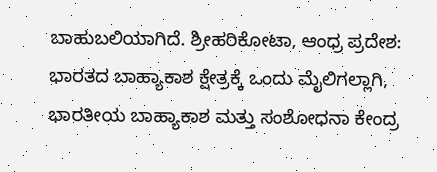ಬಾಹುಬಲಿಯಾಗಿದೆ. ಶ್ರೀಹರಿಕೋಟಾ, ಆಂಧ್ರ ಪ್ರದೇಶ: ಭಾರತದ ಬಾಹ್ಯಾಕಾಶ ಕ್ಷೇತ್ರಕ್ಕೆ ಒಂದು ಮೈಲಿಗಲ್ಲಾಗಿ, ಭಾರತೀಯ ಬಾಹ್ಯಾಕಾಶ ಮತ್ತು ಸಂಶೋಧನಾ ಕೇಂದ್ರ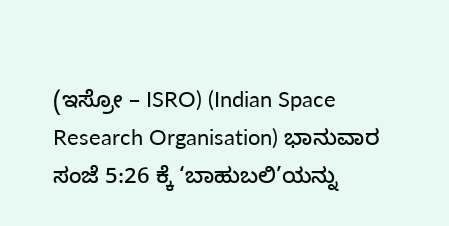(ಇಸ್ರೋ – ISRO) (Indian Space Research Organisation) ಭಾನುವಾರ ಸಂಜೆ 5:26 ಕ್ಕೆ ‘ಬಾಹುಬಲಿ’ಯನ್ನು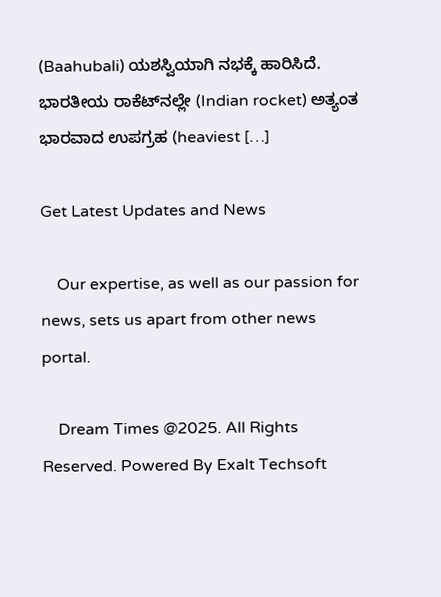(Baahubali) ಯಶಸ್ವಿಯಾಗಿ ನಭಕ್ಕೆ ಹಾರಿಸಿದೆ. ಭಾರತೀಯ ರಾಕೆಟ್‌ನಲ್ಲೇ (Indian rocket) ಅತ್ಯಂತ ಭಾರವಾದ ಉಪಗ್ರಹ (heaviest […]

Get Latest Updates and News

    Our expertise, as well as our passion for news, sets us apart from other news portal.

    Dream Times @2025. All Rights Reserved. Powered By Exalt Techsoft